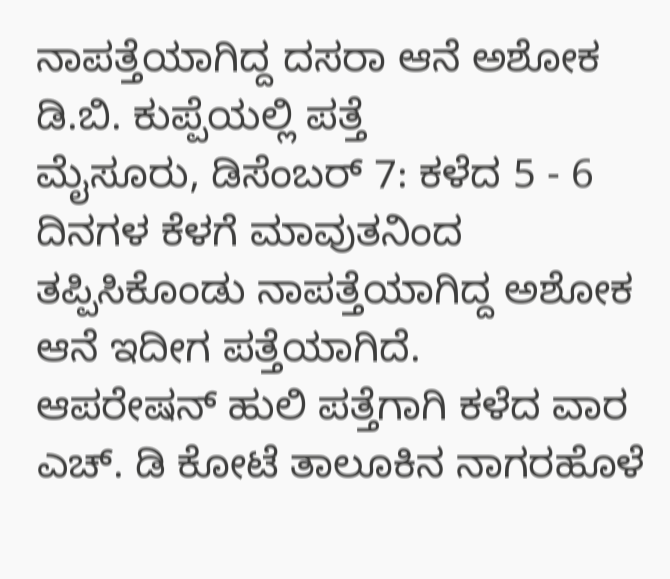ನಾಪತ್ತೆಯಾಗಿದ್ದ ದಸರಾ ಆನೆ ಅಶೋಕ ಡಿ.ಬಿ. ಕುಪ್ಪೆಯಲ್ಲಿ ಪತ್ತೆ
ಮೈಸೂರು, ಡಿಸೆಂಬರ್ 7: ಕಳೆದ 5 - 6 ದಿನಗಳ ಕೆಳಗೆ ಮಾವುತನಿಂದ ತಪ್ಪಿಸಿಕೊಂಡು ನಾಪತ್ತೆಯಾಗಿದ್ದ ಅಶೋಕ ಆನೆ ಇದೀಗ ಪತ್ತೆಯಾಗಿದೆ.
ಆಪರೇಷನ್ ಹುಲಿ ಪತ್ತೆಗಾಗಿ ಕಳೆದ ವಾರ ಎಚ್. ಡಿ ಕೋಟೆ ತಾಲೂಕಿನ ನಾಗರಹೊಳೆ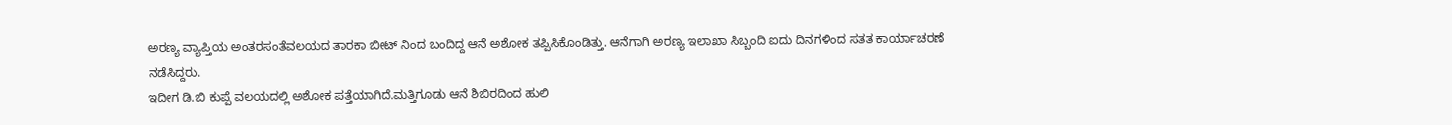ಅರಣ್ಯ ವ್ಯಾಪ್ತಿಯ ಅಂತರಸಂತೆವಲಯದ ತಾರಕಾ ಬೀಟ್ ನಿಂದ ಬಂದಿದ್ದ ಆನೆ ಅಶೋಕ ತಪ್ಪಿಸಿಕೊಂಡಿತ್ತು. ಆನೆಗಾಗಿ ಅರಣ್ಯ ಇಲಾಖಾ ಸಿಬ್ಬಂದಿ ಐದು ದಿನಗಳಿಂದ ಸತತ ಕಾರ್ಯಾಚರಣೆ ನಡೆಸಿದ್ದರು.
ಇದೀಗ ಡಿ.ಬಿ ಕುಪ್ಪೆ ವಲಯದಲ್ಲಿ ಅಶೋಕ ಪತ್ತೆಯಾಗಿದೆ.ಮತ್ತಿಗೂಡು ಆನೆ ಶಿಬಿರದಿಂದ ಹುಲಿ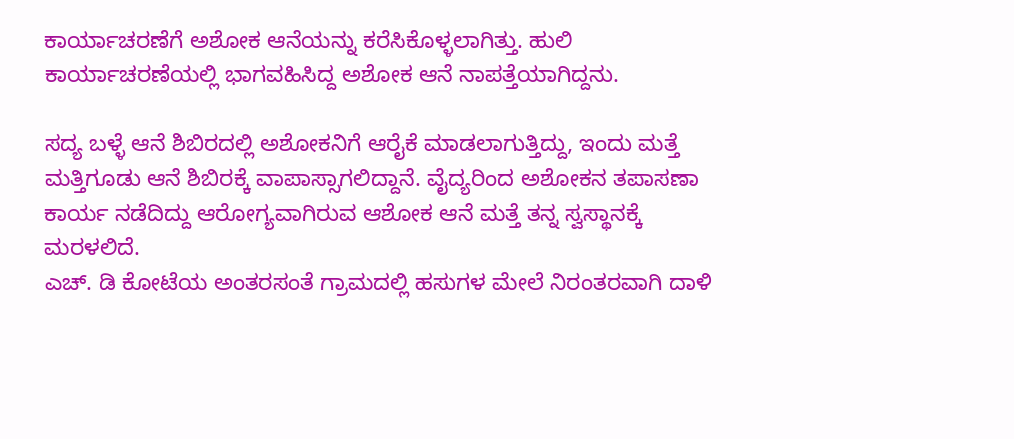ಕಾರ್ಯಾಚರಣೆಗೆ ಅಶೋಕ ಆನೆಯನ್ನು ಕರೆಸಿಕೊಳ್ಳಲಾಗಿತ್ತು. ಹುಲಿ ಕಾರ್ಯಾಚರಣೆಯಲ್ಲಿ ಭಾಗವಹಿಸಿದ್ದ ಅಶೋಕ ಆನೆ ನಾಪತ್ತೆಯಾಗಿದ್ದನು.

ಸದ್ಯ ಬಳ್ಳೆ ಆನೆ ಶಿಬಿರದಲ್ಲಿ ಅಶೋಕನಿಗೆ ಆರೈಕೆ ಮಾಡಲಾಗುತ್ತಿದ್ದು, ಇಂದು ಮತ್ತೆ ಮತ್ತಿಗೂಡು ಆನೆ ಶಿಬಿರಕ್ಕೆ ವಾಪಾಸ್ಸಾಗಲಿದ್ದಾನೆ. ವೈದ್ಯರಿಂದ ಅಶೋಕನ ತಪಾಸಣಾ ಕಾರ್ಯ ನಡೆದಿದ್ದು ಆರೋಗ್ಯವಾಗಿರುವ ಆಶೋಕ ಆನೆ ಮತ್ತೆ ತನ್ನ ಸ್ವಸ್ಥಾನಕ್ಕೆ ಮರಳಲಿದೆ.
ಎಚ್. ಡಿ ಕೋಟೆಯ ಅಂತರಸಂತೆ ಗ್ರಾಮದಲ್ಲಿ ಹಸುಗಳ ಮೇಲೆ ನಿರಂತರವಾಗಿ ದಾಳಿ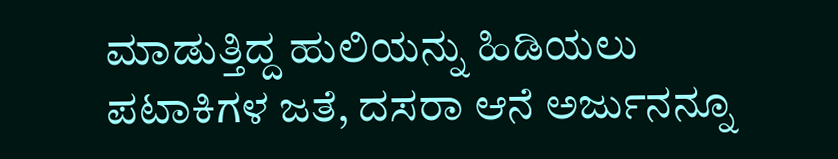ಮಾಡುತ್ತಿದ್ದ ಹುಲಿಯನ್ನು ಹಿಡಿಯಲು ಪಟಾಕಿಗಳ ಜತೆ, ದಸರಾ ಆನೆ ಅರ್ಜುನನ್ನೂ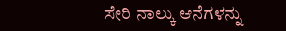ಸೇರಿ ನಾಲ್ಕು ಆನೆಗಳನ್ನು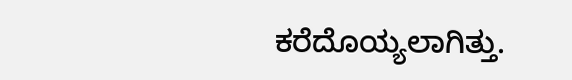ಕರೆದೊಯ್ಯಲಾಗಿತ್ತು.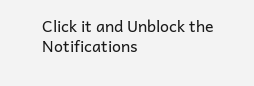Click it and Unblock the Notifications